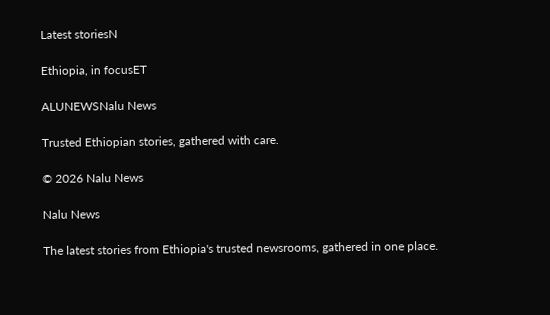Latest storiesN

Ethiopia, in focusET

ALUNEWSNalu News

Trusted Ethiopian stories, gathered with care.

© 2026 Nalu News

Nalu News

The latest stories from Ethiopia's trusted newsrooms, gathered in one place.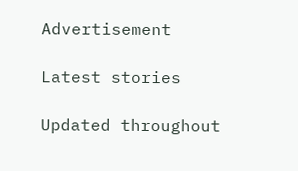Advertisement

Latest stories

Updated throughout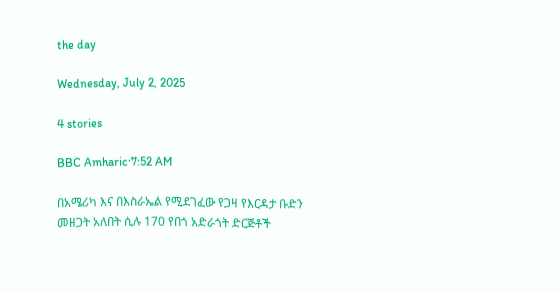the day

Wednesday, July 2, 2025

4 stories

BBC Amharic·7:52 AM

በአሜሪካ እና በእስራኤል የሚደገፈው የጋዛ የእርዳታ ቡድን መዘጋት አለበት ሲሉ 170 የበጎ አድራጎት ድርጅቶች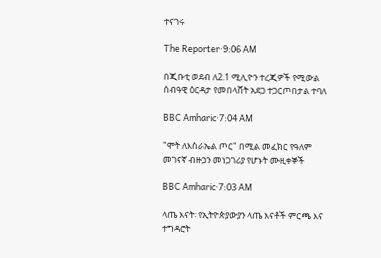ተናገሩ

The Reporter·9:06 AM

በጂቡቲ ወደብ ለ2.1 ሚሊዮን ተረጂዎች የሚውል ሰብዓዊ ዕርዳታ የመበላሸት አደጋ ተጋርጦበታል ተባለ

BBC Amharic·7:04 AM

"ሞት ለእስራኤል ጦር" በሚል መፈክር የዓለም መገናኛ ብዙኃን መነጋገሪያ የሆኑት ሙዚቀኞች

BBC Amharic·7:03 AM

ላጤ እናት፡ የኢትዮጵያውያን ላጤ እናቶች ምርጫ እና ተግዳሮት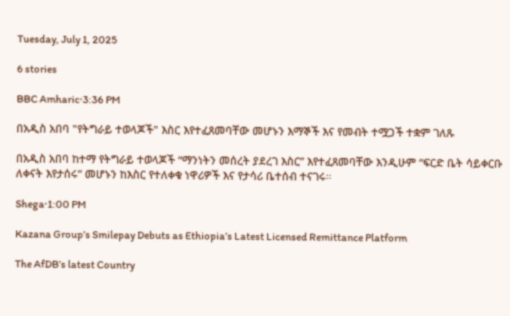Tuesday, July 1, 2025

6 stories

BBC Amharic·3:36 PM

በአዲስ አበባ "የትግራይ ተወላጆች" እስር እየተፈጸመባቸው መሆኑን እማኞች እና የመብት ተሟጋች ተቋም ገለጹ

በአዲስ አበባ ከተማ የትግራይ ተወላጆች “ማንነትን መሰረት ያደረገ እስር” እየተፈጸመባቸው እንዲሁም “ፍርድ ቤት ሳይቀርቡ ለቀናት እየታሰሩ” መሆኑን ከእስር የተለቀቁ ነዋሪዎች እና የታሳሪ ቤተሰብ ተናገሩ።

Shega·1:00 PM

Kazana Group’s Smilepay Debuts as Ethiopia’s Latest Licensed Remittance Platform

The AfDB’s latest Country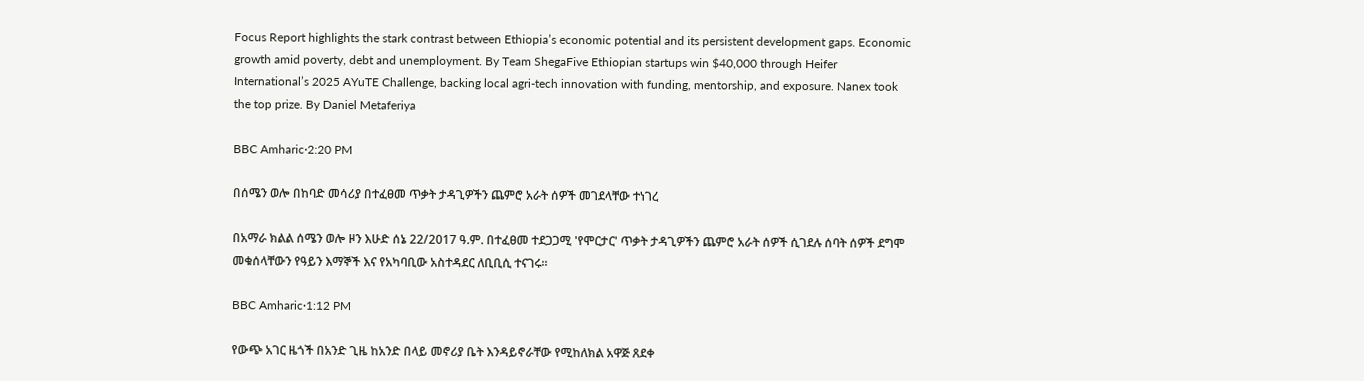Focus Report highlights the stark contrast between Ethiopia’s economic potential and its persistent development gaps. Economic growth amid poverty, debt and unemployment. By Team ShegaFive Ethiopian startups win $40,000 through Heifer International’s 2025 AYuTE Challenge, backing local agri-tech innovation with funding, mentorship, and exposure. Nanex took the top prize. By Daniel Metaferiya

BBC Amharic·2:20 PM

በሰሜን ወሎ በከባድ መሳሪያ በተፈፀመ ጥቃት ታዳጊዎችን ጨምሮ አራት ሰዎች መገደላቸው ተነገረ

በአማራ ክልል ሰሜን ወሎ ዞን እሁድ ሰኔ 22/2017 ዓ.ም. በተፈፀመ ተደጋጋሚ 'የሞርታር' ጥቃት ታዳጊዎችን ጨምሮ አራት ሰዎች ሲገደሉ ሰባት ሰዎች ደግሞ መቁሰላቸውን የዓይን እማኞች እና የአካባቢው አስተዳደር ለቢቢሲ ተናገሩ።

BBC Amharic·1:12 PM

የውጭ አገር ዜጎች በአንድ ጊዜ ከአንድ በላይ መኖሪያ ቤት እንዳይኖራቸው የሚከለክል አዋጅ ጸደቀ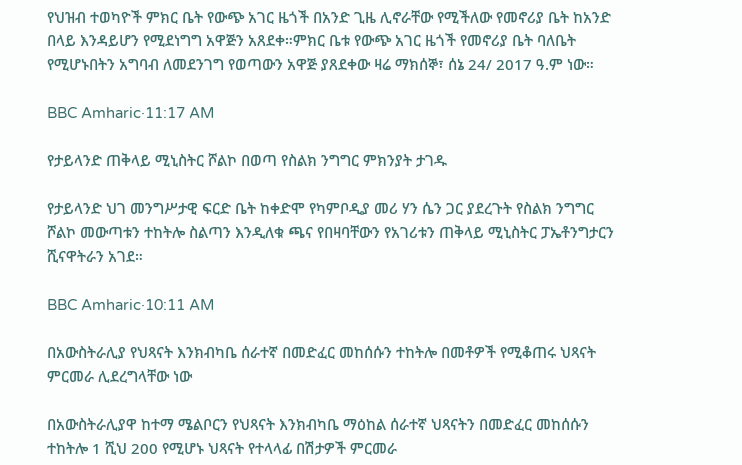የህዝብ ተወካዮች ምክር ቤት የውጭ አገር ዜጎች በአንድ ጊዜ ሊኖራቸው የሚችለው የመኖሪያ ቤት ከአንድ በላይ እንዳይሆን የሚደነግግ አዋጅን አጸደቀ።ምክር ቤቱ የውጭ አገር ዜጎች የመኖሪያ ቤት ባለቤት የሚሆኑበትን አግባብ ለመደንገግ የወጣውን አዋጅ ያጸደቀው ዛሬ ማክሰኞ፣ ሰኔ 24/ 2017 ዓ.ም ነው።

BBC Amharic·11:17 AM

የታይላንድ ጠቅላይ ሚኒስትር ሾልኮ በወጣ የስልክ ንግግር ምክንያት ታገዱ

የታይላንድ ህገ መንግሥታዊ ፍርድ ቤት ከቀድሞ የካምቦዲያ መሪ ሃን ሴን ጋር ያደረጉት የስልክ ንግግር ሾልኮ መውጣቱን ተከትሎ ስልጣን እንዲለቁ ጫና የበዛባቸውን የአገሪቱን ጠቅላይ ሚኒስትር ፓኤቶንግታርን ሺናዋትራን አገደ።

BBC Amharic·10:11 AM

በአውስትራሊያ የህጻናት እንክብካቤ ሰራተኛ በመድፈር መከሰሱን ተከትሎ በመቶዎች የሚቆጠሩ ህጻናት ምርመራ ሊደረግላቸው ነው

በአውስትራሊያዋ ከተማ ሜልቦርን የህጻናት እንክብካቤ ማዕከል ሰራተኛ ህጻናትን በመድፈር መከሰሱን ተከትሎ 1 ሺህ 200 የሚሆኑ ህጻናት የተላላፊ በሽታዎች ምርመራ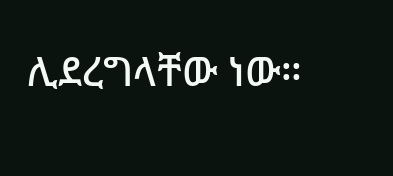ሊደረግላቸው ነው።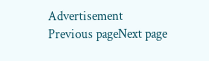Advertisement
Previous pageNext page